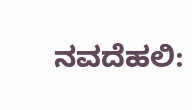ನವದೆಹಲಿ: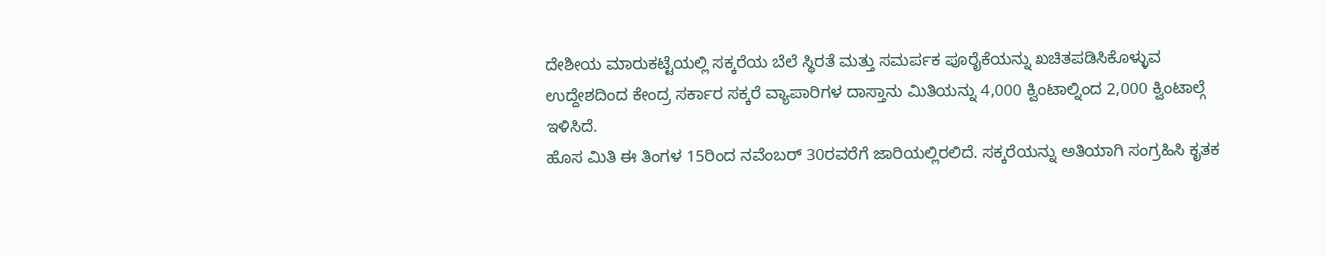ದೇಶೀಯ ಮಾರುಕಟ್ಟೆಯಲ್ಲಿ ಸಕ್ಕರೆಯ ಬೆಲೆ ಸ್ಥಿರತೆ ಮತ್ತು ಸಮರ್ಪಕ ಪೂರೈಕೆಯನ್ನು ಖಚಿತಪಡಿಸಿಕೊಳ್ಳುವ ಉದ್ದೇಶದಿಂದ ಕೇಂದ್ರ ಸರ್ಕಾರ ಸಕ್ಕರೆ ವ್ಯಾಪಾರಿಗಳ ದಾಸ್ತಾನು ಮಿತಿಯನ್ನು 4,000 ಕ್ವಿಂಟಾಲ್ನಿಂದ 2,000 ಕ್ವಿಂಟಾಲ್ಗೆ ಇಳಿಸಿದೆ.
ಹೊಸ ಮಿತಿ ಈ ತಿಂಗಳ 15ರಿಂದ ನವೆಂಬರ್ 30ರವರೆಗೆ ಜಾರಿಯಲ್ಲಿರಲಿದೆ. ಸಕ್ಕರೆಯನ್ನು ಅತಿಯಾಗಿ ಸಂಗ್ರಹಿಸಿ ಕೃತಕ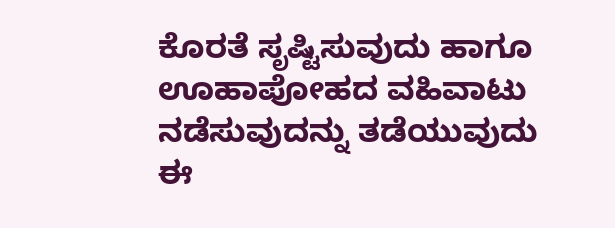ಕೊರತೆ ಸೃಷ್ಟಿಸುವುದು ಹಾಗೂ ಊಹಾಪೋಹದ ವಹಿವಾಟು ನಡೆಸುವುದನ್ನು ತಡೆಯುವುದು ಈ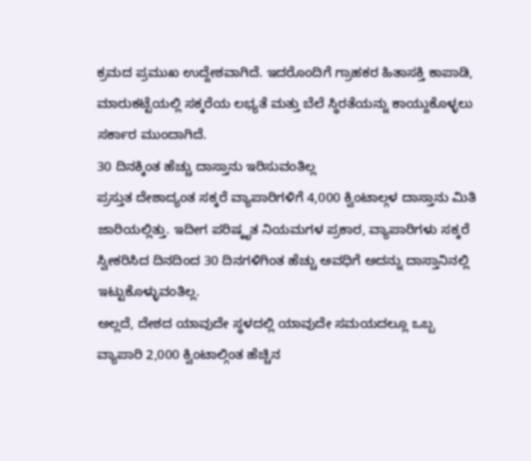ಕ್ರಮದ ಪ್ರಮುಖ ಉದ್ದೇಶವಾಗಿದೆ. ಇದರೊಂದಿಗೆ ಗ್ರಾಹಕರ ಹಿತಾಸಕ್ತಿ ಕಾಪಾಡಿ, ಮಾರುಕಟ್ಟೆಯಲ್ಲಿ ಸಕ್ಕರೆಯ ಲಭ್ಯತೆ ಮತ್ತು ಬೆಲೆ ಸ್ಥಿರತೆಯನ್ನು ಕಾಯ್ದುಕೊಳ್ಳಲು ಸರ್ಕಾರ ಮುಂದಾಗಿದೆ.
30 ದಿನಕ್ಕಿಂತ ಹೆಚ್ಚು ದಾಸ್ತಾನು ಇರಿಸುವಂತಿಲ್ಲ
ಪ್ರಸ್ತುತ ದೇಶಾದ್ಯಂತ ಸಕ್ಕರೆ ವ್ಯಾಪಾರಿಗಳಿಗೆ 4,000 ಕ್ವಿಂಟಾಲ್ಗಳ ದಾಸ್ತಾನು ಮಿತಿ ಜಾರಿಯಲ್ಲಿತ್ತು. ಇದೀಗ ಪರಿಷ್ಕೃತ ನಿಯಮಗಳ ಪ್ರಕಾರ, ವ್ಯಾಪಾರಿಗಳು ಸಕ್ಕರೆ ಸ್ವೀಕರಿಸಿದ ದಿನದಿಂದ 30 ದಿನಗಳಿಗಿಂತ ಹೆಚ್ಚು ಅವಧಿಗೆ ಅದನ್ನು ದಾಸ್ತಾನಿನಲ್ಲಿ ಇಟ್ಟುಕೊಳ್ಳುವಂತಿಲ್ಲ.
ಅಲ್ಲದೆ, ದೇಶದ ಯಾವುದೇ ಸ್ಥಳದಲ್ಲಿ ಯಾವುದೇ ಸಮಯದಲ್ಲೂ ಒಬ್ಬ ವ್ಯಾಪಾರಿ 2,000 ಕ್ವಿಂಟಾಲ್ಗಿಂತ ಹೆಚ್ಚಿನ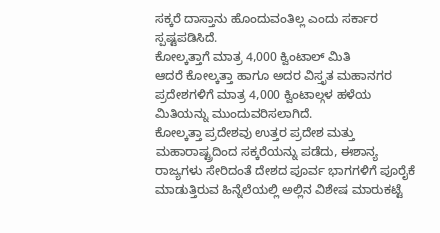ಸಕ್ಕರೆ ದಾಸ್ತಾನು ಹೊಂದುವಂತಿಲ್ಲ ಎಂದು ಸರ್ಕಾರ ಸ್ಪಷ್ಟಪಡಿಸಿದೆ.
ಕೋಲ್ಕತ್ತಾಗೆ ಮಾತ್ರ 4,000 ಕ್ವಿಂಟಾಲ್ ಮಿತಿ
ಆದರೆ ಕೋಲ್ಕತ್ತಾ ಹಾಗೂ ಅದರ ವಿಸ್ತೃತ ಮಹಾನಗರ ಪ್ರದೇಶಗಳಿಗೆ ಮಾತ್ರ 4,000 ಕ್ವಿಂಟಾಲ್ಗಳ ಹಳೆಯ ಮಿತಿಯನ್ನು ಮುಂದುವರಿಸಲಾಗಿದೆ.
ಕೋಲ್ಕತ್ತಾ ಪ್ರದೇಶವು ಉತ್ತರ ಪ್ರದೇಶ ಮತ್ತು ಮಹಾರಾಷ್ಟ್ರದಿಂದ ಸಕ್ಕರೆಯನ್ನು ಪಡೆದು, ಈಶಾನ್ಯ ರಾಜ್ಯಗಳು ಸೇರಿದಂತೆ ದೇಶದ ಪೂರ್ವ ಭಾಗಗಳಿಗೆ ಪೂರೈಕೆ ಮಾಡುತ್ತಿರುವ ಹಿನ್ನೆಲೆಯಲ್ಲಿ ಅಲ್ಲಿನ ವಿಶೇಷ ಮಾರುಕಟ್ಟೆ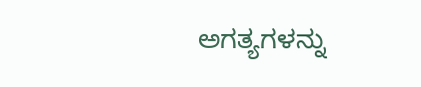ಅಗತ್ಯಗಳನ್ನು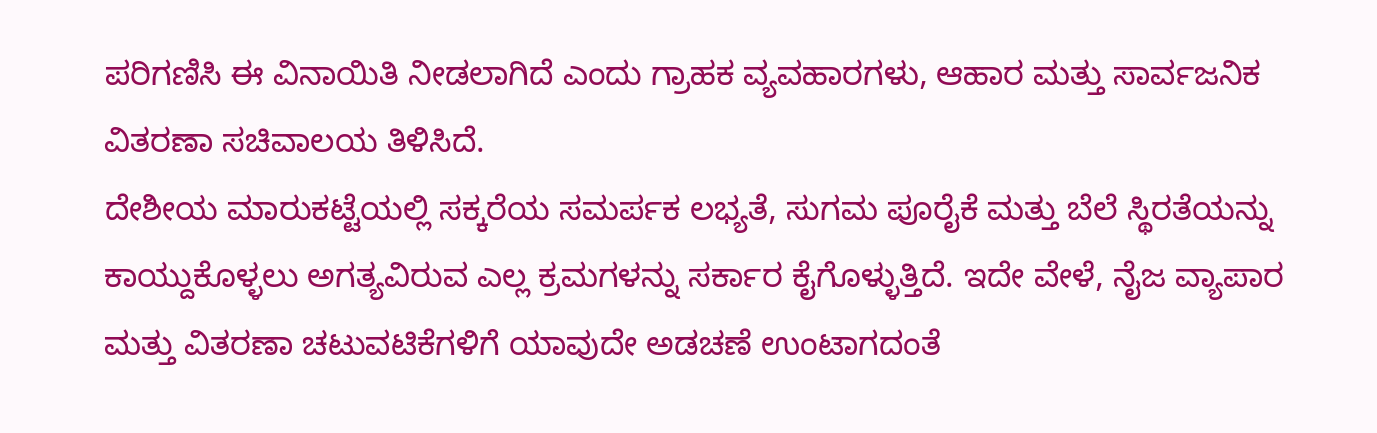ಪರಿಗಣಿಸಿ ಈ ವಿನಾಯಿತಿ ನೀಡಲಾಗಿದೆ ಎಂದು ಗ್ರಾಹಕ ವ್ಯವಹಾರಗಳು, ಆಹಾರ ಮತ್ತು ಸಾರ್ವಜನಿಕ ವಿತರಣಾ ಸಚಿವಾಲಯ ತಿಳಿಸಿದೆ.
ದೇಶೀಯ ಮಾರುಕಟ್ಟೆಯಲ್ಲಿ ಸಕ್ಕರೆಯ ಸಮರ್ಪಕ ಲಭ್ಯತೆ, ಸುಗಮ ಪೂರೈಕೆ ಮತ್ತು ಬೆಲೆ ಸ್ಥಿರತೆಯನ್ನು ಕಾಯ್ದುಕೊಳ್ಳಲು ಅಗತ್ಯವಿರುವ ಎಲ್ಲ ಕ್ರಮಗಳನ್ನು ಸರ್ಕಾರ ಕೈಗೊಳ್ಳುತ್ತಿದೆ. ಇದೇ ವೇಳೆ, ನೈಜ ವ್ಯಾಪಾರ ಮತ್ತು ವಿತರಣಾ ಚಟುವಟಿಕೆಗಳಿಗೆ ಯಾವುದೇ ಅಡಚಣೆ ಉಂಟಾಗದಂತೆ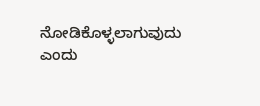ನೋಡಿಕೊಳ್ಳಲಾಗುವುದು ಎಂದು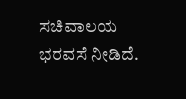ಸಚಿವಾಲಯ ಭರವಸೆ ನೀಡಿದೆ.